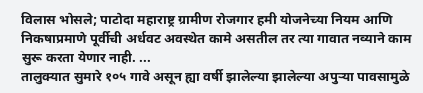विलास भोसले; पाटोदा महाराष्ट्र ग्रामीण रोजगार हमी योजनेच्या नियम आणि निकषाप्रमाणे पूर्वीची अर्धवट अवस्थेत कामे असतील तर त्या गावात नव्याने काम सुरू करता येणार नाही. ...
तालुक्यात सुमारे १०५ गावे असून ह्या वर्षी झालेल्या झालेल्या अपुऱ्या पावसामुळे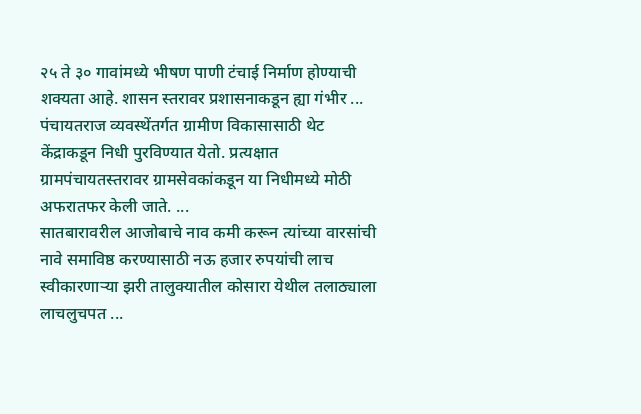२५ ते ३० गावांमध्ये भीषण पाणी टंचाई निर्माण होण्याची शक्यता आहे. शासन स्तरावर प्रशासनाकडून ह्या गंभीर ...
पंचायतराज व्यवस्थेंतर्गत ग्रामीण विकासासाठी थेट केंद्राकडून निधी पुरविण्यात येतो. प्रत्यक्षात ग्रामपंचायतस्तरावर ग्रामसेवकांकडून या निधीमध्ये मोठी अफरातफर केली जाते. ...
सातबारावरील आजोबाचे नाव कमी करून त्यांच्या वारसांची नावे समाविष्ठ करण्यासाठी नऊ हजार रुपयांची लाच स्वीकारणाऱ्या झरी तालुक्यातील कोसारा येथील तलाठ्याला लाचलुचपत ...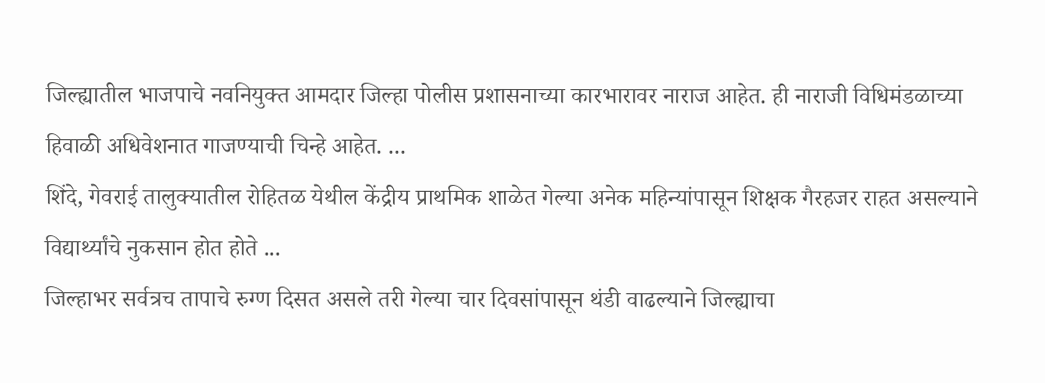जिल्ह्यातील भाजपाचे नवनियुक्त आमदार जिल्हा पोलीस प्रशासनाच्या कारभारावर नाराज आहेत. ही नाराजी विधिमंडळाच्या हिवाळी अधिवेशनात गाजण्याची चिन्हे आहेत. ...
शिंदे, गेवराई तालुक्यातील रोहितळ येथील केंद्रीय प्राथमिक शाळेत गेल्या अनेक महिन्यांपासून शिक्षक गैरहजर राहत असल्याने विद्यार्थ्यांचे नुकसान होत होते ...
जिल्हाभर सर्वत्रच तापाचे रुग्ण दिसत असले तरी गेल्या चार दिवसांपासून थंडी वाढल्याने जिल्ह्याचा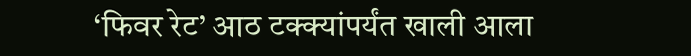‘फिवर रेट’ आठ टक्क्यांपर्यंत खाली आला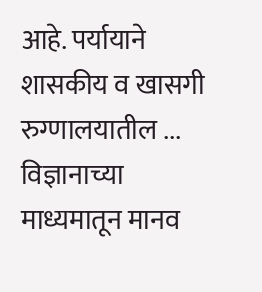आहे. पर्यायाने शासकीय व खासगी रुग्णालयातील ...
विज्ञानाच्या माध्यमातून मानव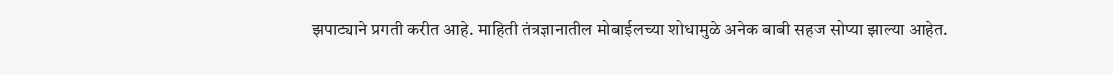झपाट्याने प्रगती करीत आहे. माहिती तंत्रज्ञानातील मोबाईलच्या शोधामुळे अनेक बाबी सहज सोप्या झाल्या आहेत.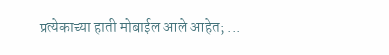प्रत्येकाच्या हाती मोबाईल आले आहेत; ...